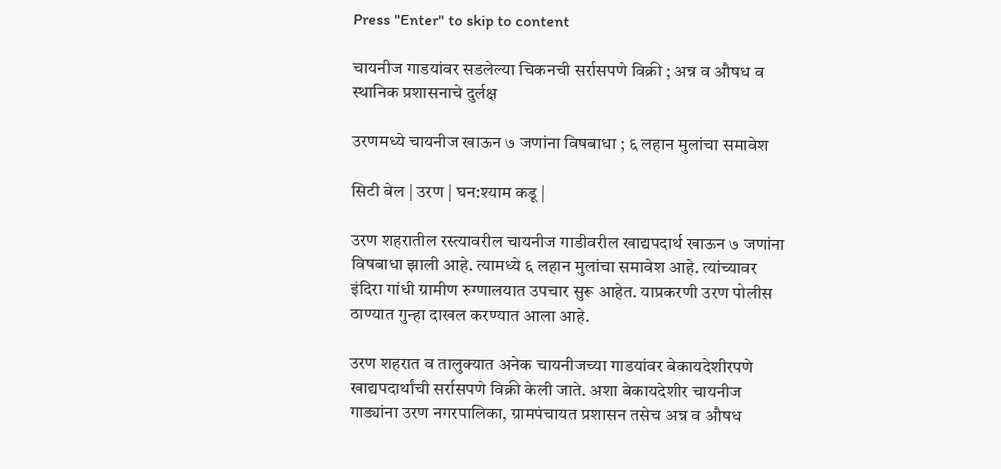Press "Enter" to skip to content

चायनीज गाडयांवर सडलेल्या चिकनची सर्रासपणे विक्री ; अन्न व औषध व स्थानिक प्रशासनाचे दुर्लक्ष

उरणमध्ये चायनीज खाऊन ७ जणांना विषबाधा ; ६ लहान मुलांचा समावेश

सिटी बेल | उरण | घन:श्याम कडू |

उरण शहरातील रस्त्यावरील चायनीज गाडीवरील खाद्यपदार्थ खाऊन ७ जणांना विषबाधा झाली आहे. त्यामध्ये ६ लहान मुलांचा समावेश आहे. त्यांच्यावर इंदिरा गांधी ग्रामीण रुग्णालयात उपचार सुरू आहेत. याप्रकरणी उरण पोलीस ठाण्यात गुन्हा दाखल करण्यात आला आहे.

उरण शहरात व तालुक्यात अनेक चायनीजच्या गाडयांवर बेकायदेशीरपणे खाद्यपदार्थांची सर्रासपणे विक्री केली जाते. अशा बेकायदेशीर चायनीज गाड्यांना उरण नगरपालिका, ग्रामपंचायत प्रशासन तसेच अन्न व औषध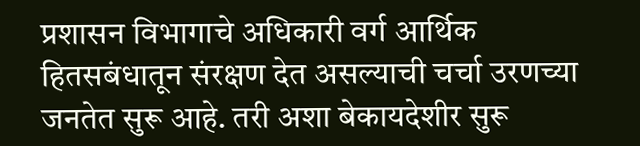प्रशासन विभागाचे अधिकारी वर्ग आर्थिक हितसबंधातून संरक्षण देत असल्याची चर्चा उरणच्या जनतेत सुरू आहे. तरी अशा बेकायदेशीर सुरू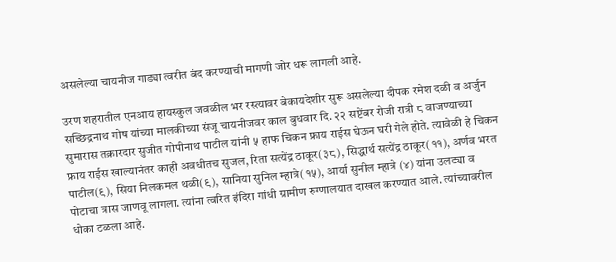असलेल्या चायनीज गाड्या त्वरीत बंद करण्याची मागणी जोर धरू लागली आहे.

उरण शहरातील एनआय हायस्कुल जवळील भर रस्त्यावर बेकायदेशीर सुरू असलेल्या दीपक रमेश दळी व अर्जुन सच्छिद्रनाथ गोष यांच्या मालकीच्या संजू चायनीजवर काल बुधवार दि. २२ सप्टेंबर रोजी रात्री ८ वाजण्याच्या सुमारास तक्रारदार सुजीत गोपीनाथ पाटील यांनी ५ हाफ चिकन फ्राय राईस घेऊन घरी गेले होते. त्यावेळी हे चिकन फ्राय राईस खाल्यानंतर काही अवधीतच सुजल, रिता सत्येंद्र ठाकूर(३८), सिद्धार्थ सत्येंद्र ठाकूर(११), अर्णव भरत पाटील(९), सिया निलकमल थळी(९), सानिया सुनिल म्हात्रे(१५), आर्या सुनील म्हात्रे (४) यांना उलट्या व पोटाचा त्रास जाणवू लागला. त्यांना त्वरित इंदिरा गांधी ग्रामीण रुग्णालयात दाखल करण्यात आले. त्यांच्यावरील धोका टळला आहे.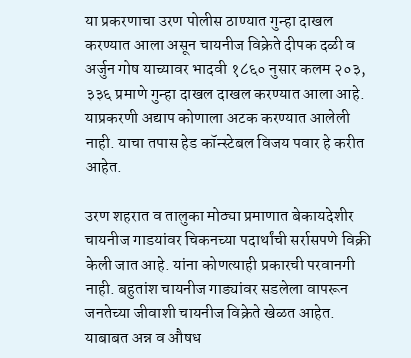या प्रकरणाचा उरण पोलीस ठाण्यात गुन्हा दाखल करण्यात आला असून चायनीज विक्रेते दीपक दळी व अर्जुन गोष याच्यावर भादवी १८६० नुसार कलम २०३, ३३६ प्रमाणे गुन्हा दाखल दाखल करण्यात आला आहे. याप्रकरणी अद्याप कोणाला अटक करण्यात आलेली नाही. याचा तपास हेड कॉन्स्टेबल विजय पवार हे करीत आहेत.

उरण शहरात व तालुका मोठ्या प्रमाणात बेकायदेशीर चायनीज गाडयांवर चिकनच्या पदार्थांची सर्रासपणे विक्री केली जात आहे. यांना कोणत्याही प्रकारची परवानगी नाही. बहुतांश चायनीज गाड्यांवर सडलेला वापरून जनतेच्या जीवाशी चायनीज विक्रेते खेळत आहेत. याबाबत अन्न व औषध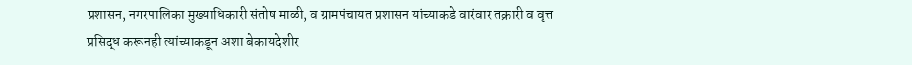प्रशासन, नगरपालिका मुख्याधिकारी संतोष माळी, व ग्रामपंचायत प्रशासन यांच्याकडे वारंवार तक्रारी व वृत्त प्रसिद्ध करूनही त्यांच्याकडून अशा बेकायदेशीर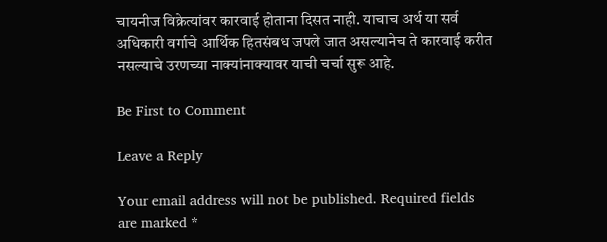चायनीज विक्रेत्यांवर कारवाई होताना दिसत नाही. याचाच अर्थ या सर्व अधिकारी वर्गाचे आर्थिक हितसंबध जपले जात असल्यानेच ते कारवाई करीत नसल्याचे उरणच्या नाक्यांनाक्यावर याची चर्चा सुरू आहे.

Be First to Comment

Leave a Reply

Your email address will not be published. Required fields are marked *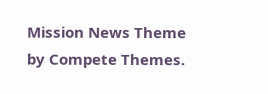Mission News Theme by Compete Themes.